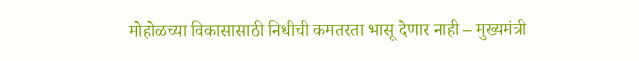मोहोळच्या विकासासाठी निधीची कमतरता भासू देणार नाही – मुख्यमंत्री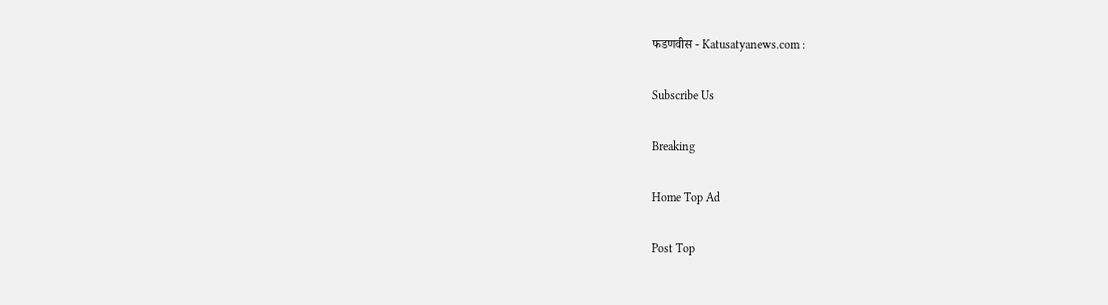फडणवीस - Katusatyanews.com :

Subscribe Us

Breaking

Home Top Ad

Post Top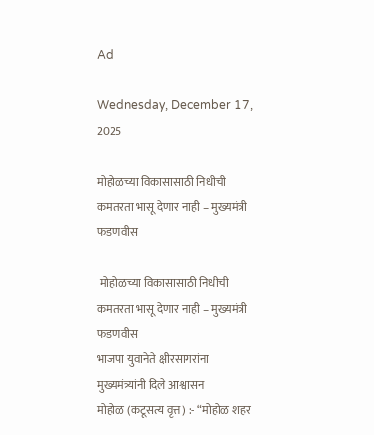Ad

Wednesday, December 17, 2025

मोहोळच्या विकासासाठी निधीची कमतरता भासू देणार नाही – मुख्यमंत्री फडणवीस

 मोहोळच्या विकासासाठी निधीची कमतरता भासू देणार नाही – मुख्यमंत्री फडणवीस
भाजपा युवानेते क्षीरसागरांना मुख्यमंत्र्यांनी दिले आश्वासन
मोहोळ (कटूसत्य वृत्त) :- “मोहोळ शहर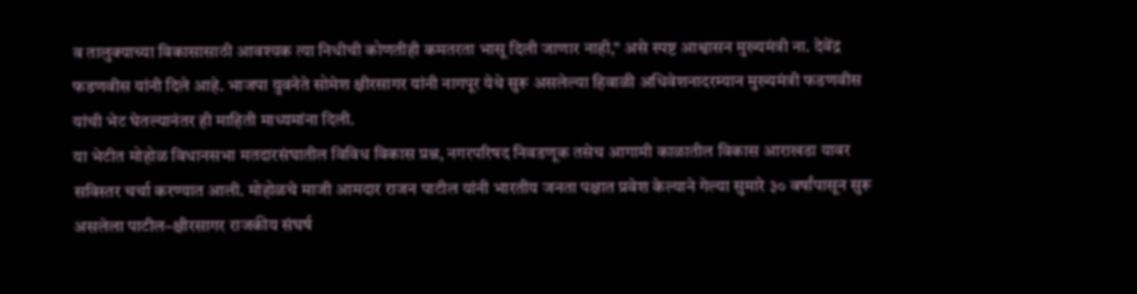व तालुक्याच्या विकासासाठी आवश्यक त्या निधीची कोणतीही कमतरता भासू दिली जाणार नाही,” असे स्पष्ट आश्वासन मुख्यमंत्री ना. देवेंद्र फडणवीस यांनी दिले आहे. भाजपा युवनेते सोमेश क्षीरसागर यांनी नागपूर येथे सुरू असलेल्या हिवाळी अधिवेशनादरम्यान मुख्यमंत्री फडणवीस यांची भेट घेतल्यानंतर ही माहिती माध्यमांना दिली.
या भेटीत मोहोळ विधानसभा मतदारसंघातील विविध विकास प्रश्न, नगरपरिषद निवडणूक तसेच आगामी काळातील विकास आराखडा यावर सविस्तर चर्चा करण्यात आली. मोहोळचे माजी आमदार राजन पाटील यांनी भारतीय जनता पक्षात प्रवेश केल्याने गेल्या सुमारे ३० वर्षांपासून सुरू असलेला पाटील–क्षीरसागर राजकीय संघर्ष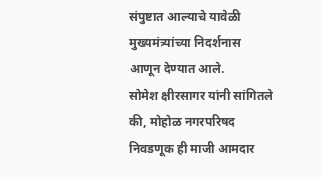संपुष्टात आल्याचे यावेळी मुख्यमंत्र्यांच्या निदर्शनास आणून देण्यात आले.
सोमेश क्षीरसागर यांनी सांगितले की, मोहोळ नगरपरिषद निवडणूक ही माजी आमदार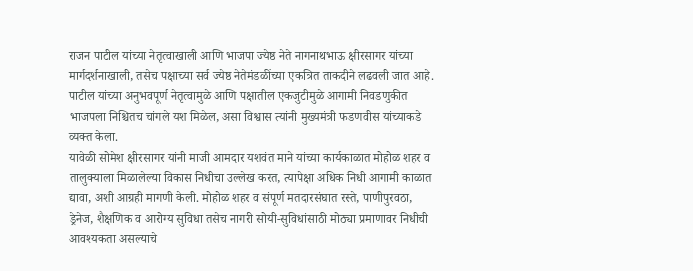राजन पाटील यांच्या नेतृत्वाखाली आणि भाजपा ज्येष्ठ नेते नागनाथभाऊ क्षीरसागर यांच्या मार्गदर्शनाखाली, तसेच पक्षाच्या सर्व ज्येष्ठ नेतेमंडळींच्या एकत्रित ताकदीने लढवली जात आहे. पाटील यांच्या अनुभवपूर्ण नेतृत्वामुळे आणि पक्षातील एकजुटीमुळे आगामी निवडणुकीत भाजपला निश्चितच चांगले यश मिळेल, असा विश्वास त्यांनी मुख्यमंत्री फडणवीस यांच्याकडे व्यक्त केला.
यावेळी सोमेश क्षीरसागर यांनी माजी आमदार यशवंत माने यांच्या कार्यकाळात मोहोळ शहर व तालुक्याला मिळालेल्या विकास निधीचा उल्लेख करत, त्यापेक्षा अधिक निधी आगामी काळात द्यावा, अशी आग्रही मागणी केली. मोहोळ शहर व संपूर्ण मतदारसंघात रस्ते, पाणीपुरवठा, ड्रेनेज, शैक्षणिक व आरोग्य सुविधा तसेच नागरी सोयी-सुविधांसाठी मोठ्या प्रमाणावर निधीची आवश्यकता असल्याचे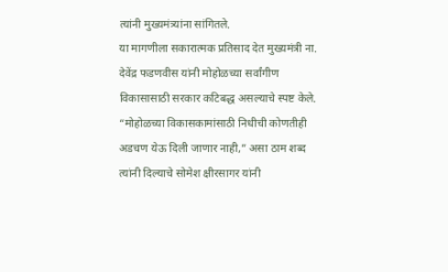त्यांनी मुख्यमंत्र्यांना सांगितले.
या मागणीला सकारात्मक प्रतिसाद देत मुख्यमंत्री ना. देवेंद्र फडणवीस यांनी मोहोळच्या सर्वांगीण विकासासाठी सरकार कटिबद्ध असल्याचे स्पष्ट केले. “मोहोळच्या विकासकामांसाठी निधीची कोणतीही अडचण येऊ दिली जाणार नाही,” असा ठाम शब्द त्यांनी दिल्याचे सोमेश क्षीरसागर यांनी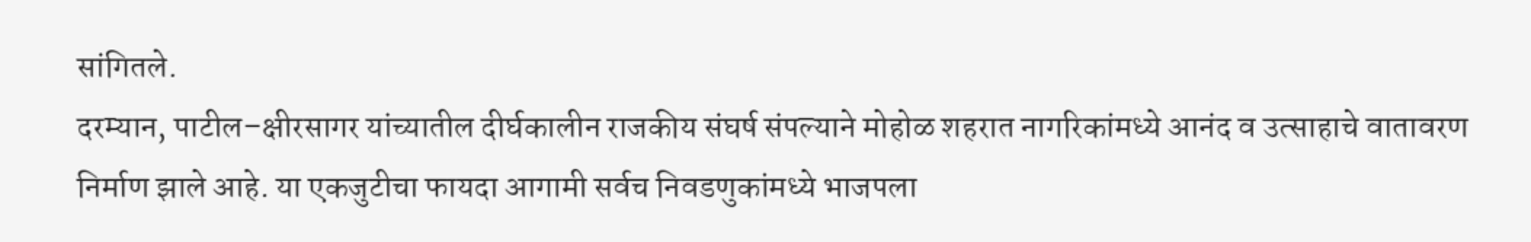सांगितले.
दरम्यान, पाटील–क्षीरसागर यांच्यातील दीर्घकालीन राजकीय संघर्ष संपल्याने मोहोळ शहरात नागरिकांमध्ये आनंद व उत्साहाचे वातावरण निर्माण झाले आहे. या एकजुटीचा फायदा आगामी सर्वच निवडणुकांमध्ये भाजपला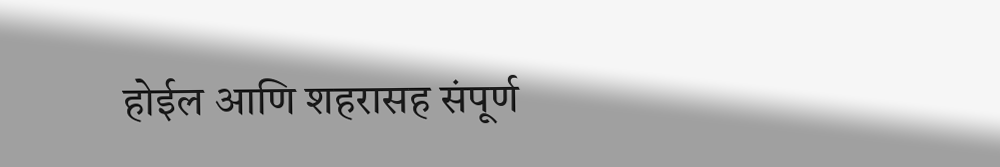होईल आणि शहरासह संपूर्ण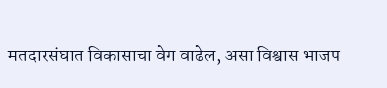मतदारसंघात विकासाचा वेग वाढेल, असा विश्वास भाजप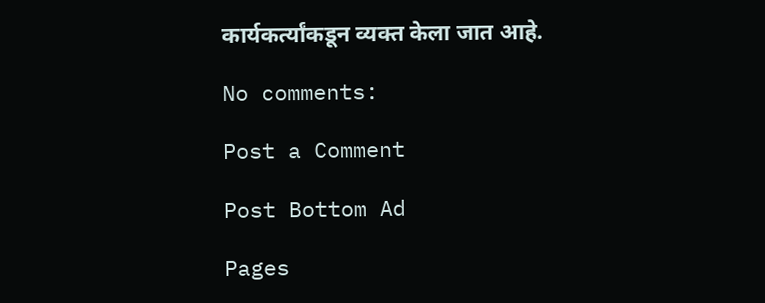कार्यकर्त्यांकडून व्यक्त केला जात आहे.

No comments:

Post a Comment

Post Bottom Ad

Pages